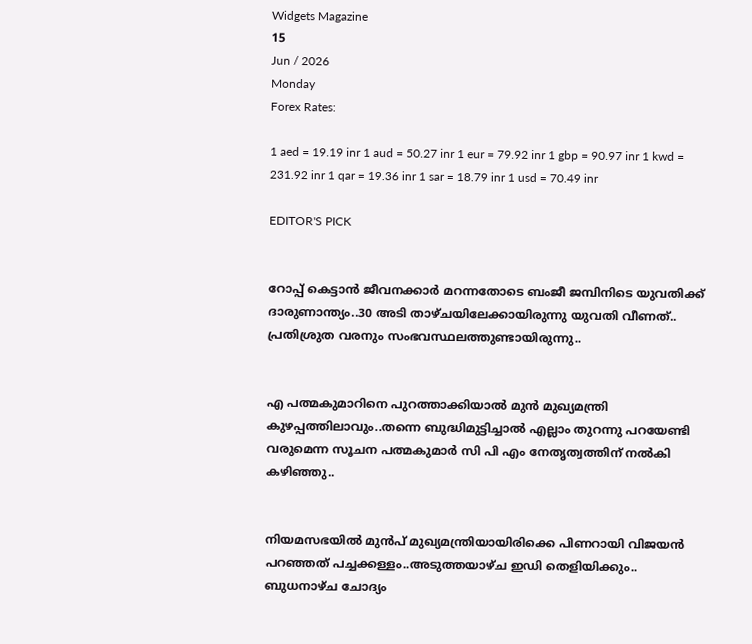Widgets Magazine
15
Jun / 2026
Monday
Forex Rates:

1 aed = 19.19 inr 1 aud = 50.27 inr 1 eur = 79.92 inr 1 gbp = 90.97 inr 1 kwd = 231.92 inr 1 qar = 19.36 inr 1 sar = 18.79 inr 1 usd = 70.49 inr

EDITOR'S PICK


റോപ്പ് കെട്ടാന്‍ ജീവനക്കാര്‍ മറന്നതോടെ ബംജീ ജമ്പിനിടെ യുവതിക്ക് ദാരുണാന്ത്യം..30 അടി താഴ്ചയിലേക്കായിരുന്നു യുവതി വീണത്.. പ്രതിശ്രുത വരനും സംഭവസ്ഥലത്തുണ്ടായിരുന്നു..


എ പത്മകുമാറിനെ പുറത്താക്കിയാൽ മുൻ മുഖ്യമന്ത്രി കുഴപ്പത്തിലാവും..തന്നെ ബുദ്ധിമുട്ടിച്ചാൽ എല്ലാം തുറന്നു പറയേണ്ടി വരുമെന്ന സൂചന പത്മകുമാർ സി പി എം നേതൃത്വത്തിന് നൽകി കഴിഞ്ഞു..


നിയമസഭയില്‍ മുന്‍പ് മുഖ്യമന്ത്രിയായിരിക്കെ പിണറായി വിജയന്‍ പറഞ്ഞത് പച്ചക്കള്ളം..അടുത്തയാഴ്ച ഇഡി തെളിയിക്കും.. ബുധനാഴ്ച ചോദ്യം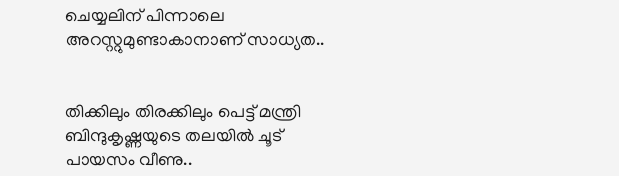ചെയ്യലിന് പിന്നാലെ അറസ്റ്റുമുണ്ടാകാനാണ് സാധ്യത..


തിക്കിലും തിരക്കിലും പെട്ട് മന്ത്രി ബിന്ദുകൃഷ്ണയുടെ തലയിൽ ചൂട് പായസം വീണു..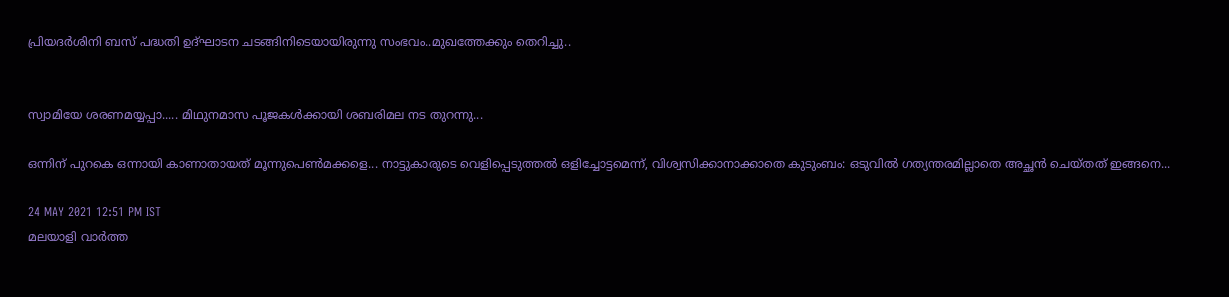പ്രിയദർശിനി ബസ് പദ്ധതി ഉദ്ഘാടന ചടങ്ങിനിടെയായിരുന്നു സംഭവം..മുഖത്തേക്കും തെറിച്ചു..


സ്വാമിയേ ശരണമയ്യപ്പാ..... മിഥുനമാസ പൂജകൾക്കായി ശബരിമല നട തുറന്നു...

ഒന്നിന് പുറകെ ഒന്നായി കാണാതായത് മൂന്നുപെൺമക്കളെ... നാട്ടുകാരുടെ വെളിപ്പെടുത്തൽ ഒളിച്ചോട്ടമെന്ന്, വിശ്വസിക്കാനാക്കാതെ കുടുംബം: ഒടുവിൽ ഗത്യന്തരമില്ലാതെ അച്ഛൻ ചെയ്തത് ഇങ്ങനെ...

24 MAY 2021 12:51 PM IST
മലയാളി വാര്‍ത്ത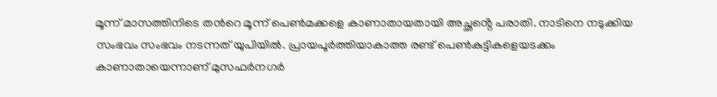മൂന്ന് മാസത്തിനിടെ തന്‍റെ മൂന്ന് പെൺമക്കളെ കാണാതായതായി അച്ഛൻ്റെ പരാതി. നാടിനെ നടുക്കിയ സംഭവം സംഭവം നടന്നത് യുപിയിൽ. പ്രായപൂര്‍ത്തിയാകാത്ത രണ്ട് പെൺകുട്ടികളെയടക്കം കാണാതായെന്നാണ് മുസഫര്‍നഗര്‍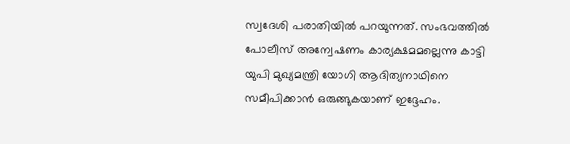സ്വദേശി പരാതിയിൽ പറയുന്നത്. സംഭവത്തിൽ പോലീസ് അന്വേഷണം കാര്യക്ഷമമല്ലെന്നു കാട്ടി യുപി മുഖ്യമന്ത്രി യോഗി ആദിത്യനാഥിനെ സമീപിക്കാൻ ഒരുങ്ങുകയാണ് ഇദ്ദേഹം.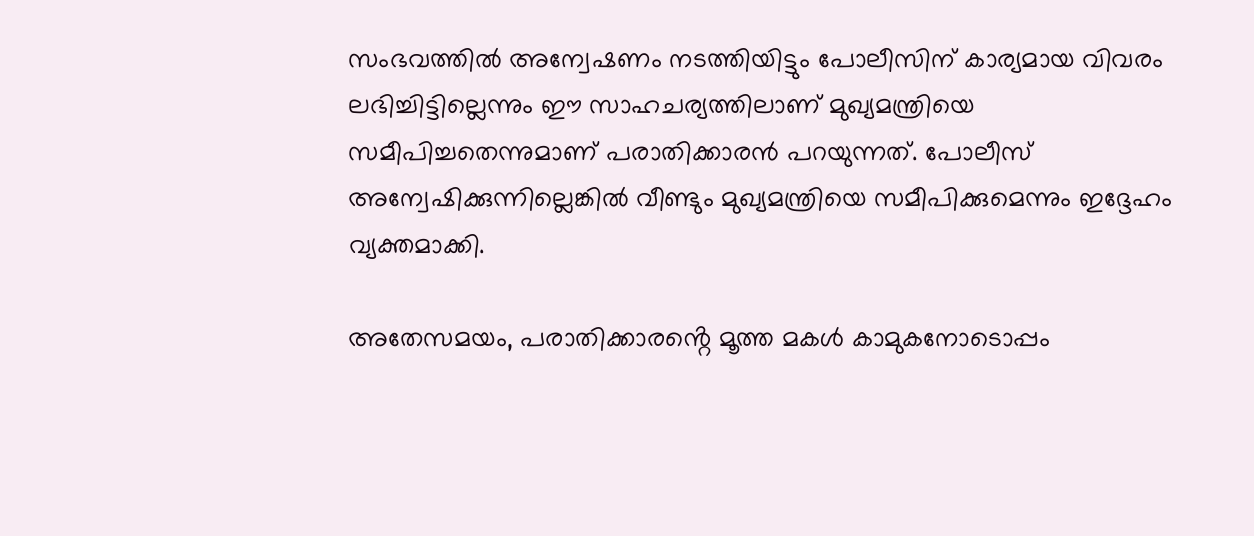സംഭവത്തിൽ അന്വേഷണം നടത്തിയിട്ടും പോലീസിന് കാര്യമായ വിവരം ലഭിച്ചിട്ടില്ലെന്നും ഈ സാഹചര്യത്തിലാണ് മുഖ്യമന്ത്രിയെ സമീപിച്ചതെന്നുമാണ് പരാതിക്കാരൻ പറയുന്നത്. പോലീസ് അന്വേഷിക്കുന്നില്ലെങ്കിൽ വീണ്ടും മുഖ്യമന്ത്രിയെ സമീപിക്കുമെന്നും ഇദ്ദേഹം വ്യക്തമാക്കി.

അതേസമയം, പരാതിക്കാരൻ്റെ മൂത്ത മകള്‍ കാമുകനോടൊപ്പം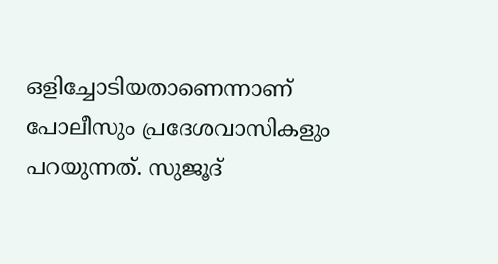ഒളിച്ചോടിയതാണെന്നാണ് പോലീസും പ്രദേശവാസികളും പറയുന്നത്. സുജൂദ്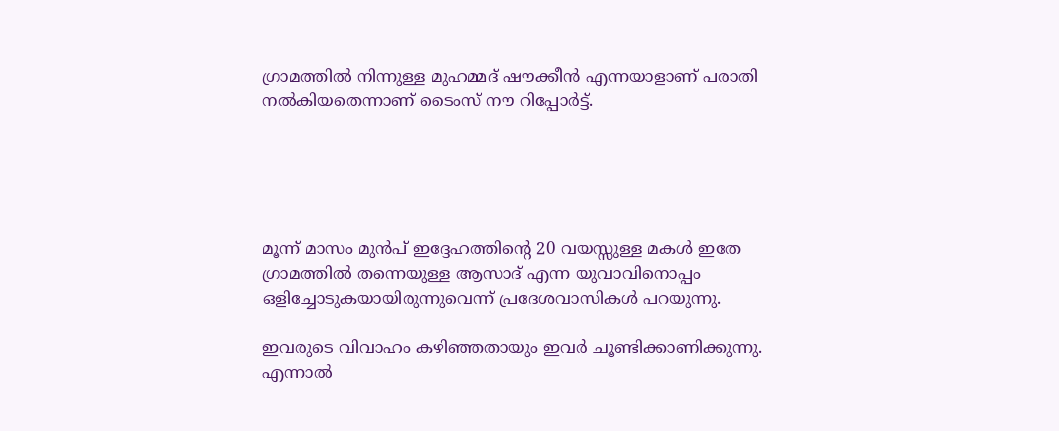ഗ്രാമത്തിൽ നിന്നുള്ള മുഹമ്മദ് ഷൗക്കീൻ എന്നയാളാണ് പരാതി നല്‍കിയതെന്നാണ് ടൈംസ് നൗ റിപ്പോര്‍ട്ട്.





മൂന്ന് മാസം മുൻപ് ഇദ്ദേഹത്തിൻ്റെ 20 വയസ്സുള്ള മകള്‍ ഇതേ ഗ്രാമത്തിൽ തന്നെയുള്ള ആസാദ് എന്ന യുവാവിനൊപ്പം ഒളിച്ചോടുകയായിരുന്നുവെന്ന് പ്രദേശവാസികള്‍ പറയുന്നു.

ഇവരുടെ വിവാഹം കഴിഞ്ഞതായും ഇവര്‍ ചൂണ്ടിക്കാണിക്കുന്നു. എന്നാൽ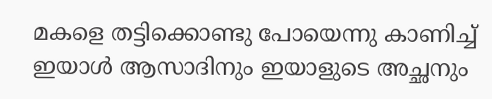മകളെ തട്ടിക്കൊണ്ടു പോയെന്നു കാണിച്ച് ഇയാള്‍ ആസാദിനും ഇയാളുടെ അച്ഛനും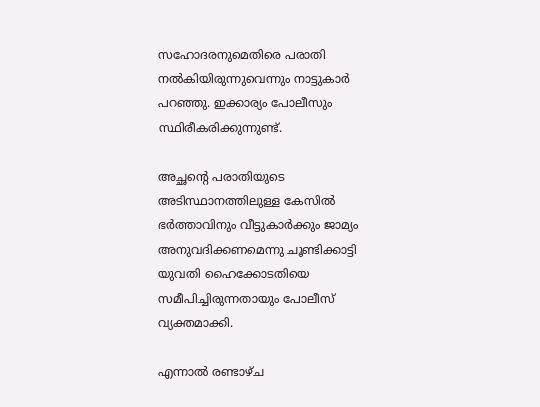സഹോദരനുമെതിരെ പരാതി നല്‍കിയിരുന്നുവെന്നും നാട്ടുകാര്‍ പറഞ്ഞു. ഇക്കാര്യം പോലീസും സ്ഥിരീകരിക്കുന്നുണ്ട്.

അച്ഛൻ്റെ പരാതിയുടെ അടിസ്ഥാനത്തിലുള്ള കേസിൽ ഭര്‍ത്താവിനും വീട്ടുകാര്‍ക്കും ജാമ്യം അനുവദിക്കണമെന്നു ചൂണ്ടിക്കാട്ടി യുവതി ഹൈക്കോടതിയെ സമീപിച്ചിരുന്നതായും പോലീസ് വ്യക്തമാക്കി.

എന്നാൽ രണ്ടാഴ്ച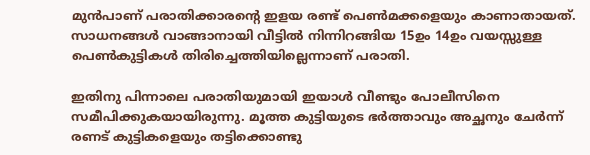മുൻപാണ് പരാതിക്കാരൻ്റെ ഇളയ രണ്ട് പെൺമക്കളെയും കാണാതായത്. സാധനങ്ങള്‍ വാങ്ങാനായി വീട്ടിൽ നിന്നിറങ്ങിയ 15ഉം 14ഉം വയസ്സുള്ള പെൺകുട്ടികള്‍ തിരിച്ചെത്തിയില്ലെന്നാണ് പരാതി.

ഇതിനു പിന്നാലെ പരാതിയുമായി ഇയാള്‍ വീണ്ടും പോലീസിനെ സമീപിക്കുകയായിരുന്നു. മൂത്ത കുട്ടിയുടെ ഭര്‍ത്താവും അച്ഛനും ചേര്‍ന്ന് രണട് കുട്ടികളെയും തട്ടിക്കൊണ്ടു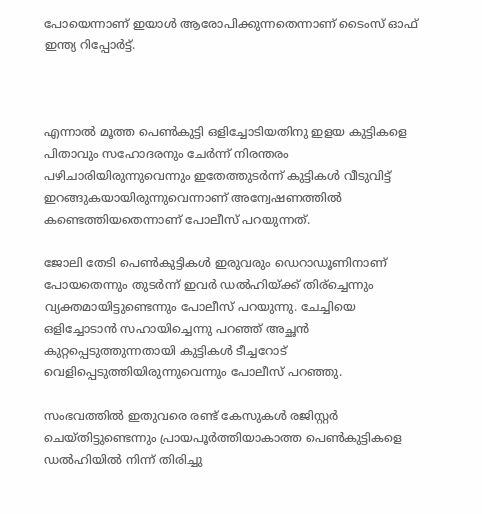പോയെന്നാണ് ഇയാള്‍ ആരോപിക്കുന്നതെന്നാണ് ടൈംസ് ഓഫ് ഇന്ത്യ റിപ്പോര്‍ട്ട്.



എന്നാൽ മൂത്ത പെൺകുട്ടി ഒളിച്ചോടിയതിനു ഇളയ കുട്ടികളെ പിതാവും സഹോദരനും ചേര്‍ന്ന് നിരന്തരം പഴിചാരിയിരുന്നുവെന്നും ഇതേത്തുടര്‍ന്ന് കുട്ടികള്‍ വീടുവിട്ട് ഇറങ്ങുകയായിരുന്നുവെന്നാണ് അന്വേഷണത്തിൽ കണ്ടെത്തിയതെന്നാണ് പോലീസ് പറയുന്നത്.

ജോലി തേടി പെൺകുട്ടികള്‍ ഇരുവരും ഡെറാഡൂണിനാണ് പോയതെന്നും തുടര്‍ന്ന് ഇവര്‍ ഡൽഹിയ്ക്ക് തിര്ച്ചെന്നും വ്യക്തമായിട്ടുണ്ടെന്നും പോലീസ് പറയുന്നു. ചേച്ചിയെ ഒളിച്ചോടാൻ സഹായിച്ചെന്നു പറഞ്ഞ് അച്ഛൻ കുറ്റപ്പെടുത്തുന്നതായി കുട്ടികള്‍ ടീച്ചറോട് വെളിപ്പെടുത്തിയിരുന്നുവെന്നും പോലീസ് പറഞ്ഞു.

സംഭവത്തിൽ ഇതുവരെ രണ്ട് കേസുകള്‍ രജിസ്റ്റര്‍ ചെയ്തിട്ടുണ്ടെന്നും പ്രായപൂര്‍ത്തിയാകാത്ത പെൺകുട്ടികളെ ഡൽഹിയിൽ നിന്ന് തിരിച്ചു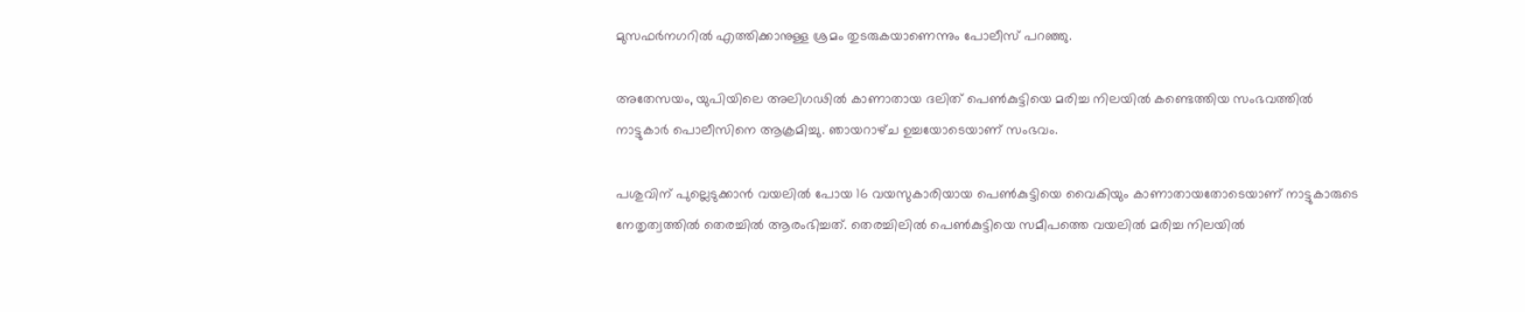മുസഫര്‍നഗറിൽ എത്തിക്കാനുള്ള ശ്രമം തുടരുകയാണെന്നും പോലീസ് പറഞ്ഞു.

അതേസയം, യുപിയിലെ അലിഗഢില്‍ കാണാതായ ദലിത്‌ പെണ്‍കുട്ടിയെ മരിച്ച നിലയില്‍ കണ്ടെത്തിയ സംഭവത്തില്‍ നാട്ടുകാര്‍ പൊലീസിനെ ആക്രമിച്ചു. ഞായറാഴ്‌ച ഉച്ചയോടെയാണ് സംഭവം.

പശുവിന്‌ പുല്ലെടുക്കാന്‍ വയലില്‍ പോയ 16 വയസുകാരിയായ പെണ്‍കുട്ടിയെ വൈകിയും കാണാതായതോടെയാണ് നാട്ടുകാരുടെ നേതൃത്വത്തില്‍ തെരച്ചില്‍ ആരംഭിച്ചത്. തെരച്ചിലില്‍ പെണ്‍കുട്ടിയെ സമീപത്തെ വയലില്‍ മരിച്ച നിലയില്‍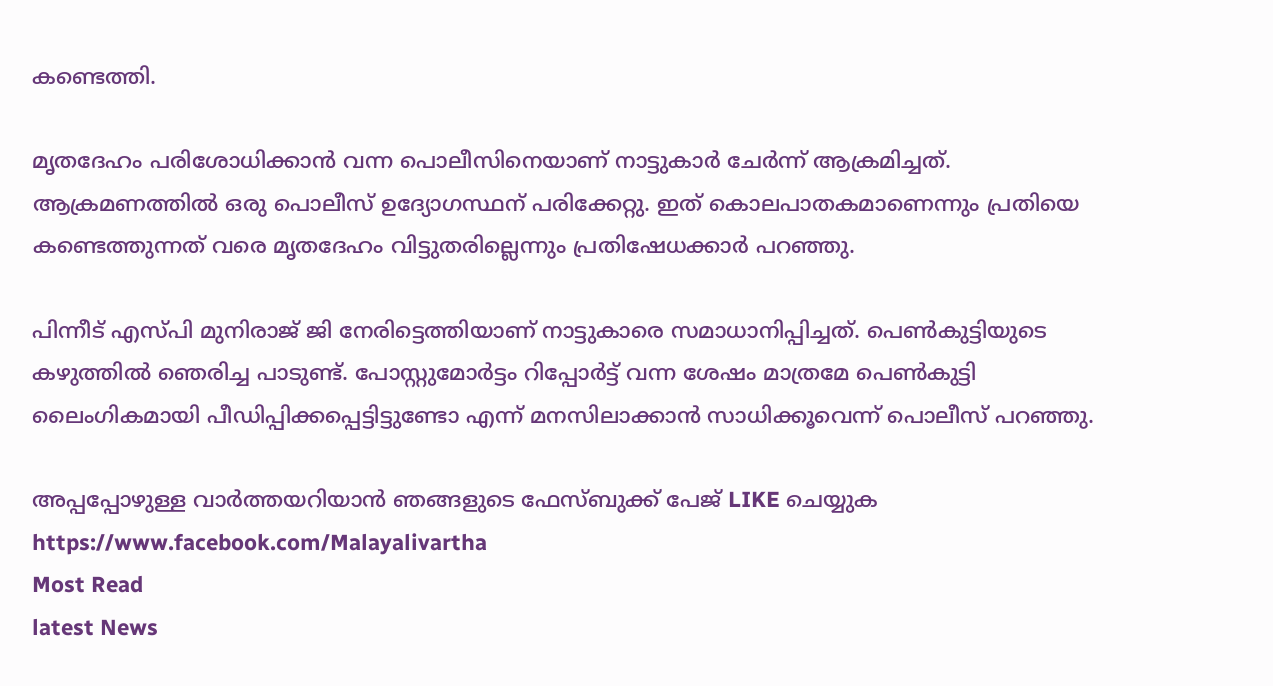കണ്ടെത്തി.

മൃതദേഹം പരിശോധിക്കാന്‍ വന്ന പൊലീസിനെയാണ് നാട്ടുകാര്‍ ചേര്‍ന്ന് ആക്രമിച്ചത്. ആക്രമണത്തില്‍ ഒരു പൊലീസ് ഉദ്യോഗസ്ഥന് പരിക്കേറ്റു. ഇത്‌ കൊലപാതകമാണെന്നും പ്രതിയെ കണ്ടെത്തുന്നത് വരെ മൃതദേഹം വിട്ടുതരില്ലെന്നും പ്രതിഷേധക്കാര്‍ പറഞ്ഞു.

പിന്നീട്‌ എസ്‌പി മുനിരാജ്‌ ജി നേരിട്ടെത്തിയാണ് നാട്ടുകാരെ സമാധാനിപ്പിച്ചത്. പെണ്‍കുട്ടിയുടെ കഴുത്തില്‍ ഞെരിച്ച പാടുണ്ട്. പോസ്റ്റുമോര്‍ട്ടം റിപ്പോര്‍ട്ട് വന്ന ശേഷം മാത്രമേ പെണ്‍കുട്ടി ലൈംഗികമായി പീഡിപ്പിക്കപ്പെട്ടിട്ടുണ്ടോ എന്ന് മനസിലാക്കാന്‍ സാധിക്കൂവെന്ന് പൊലീസ് പറഞ്ഞു.

അപ്പപ്പോഴുള്ള വാര്‍ത്തയറിയാന്‍ ഞങ്ങളുടെ ഫേസ്‌ബുക്ക്‌ പേജ് LIKE ചെയ്യുക
https://www.facebook.com/Malayalivartha
Most Read
latest News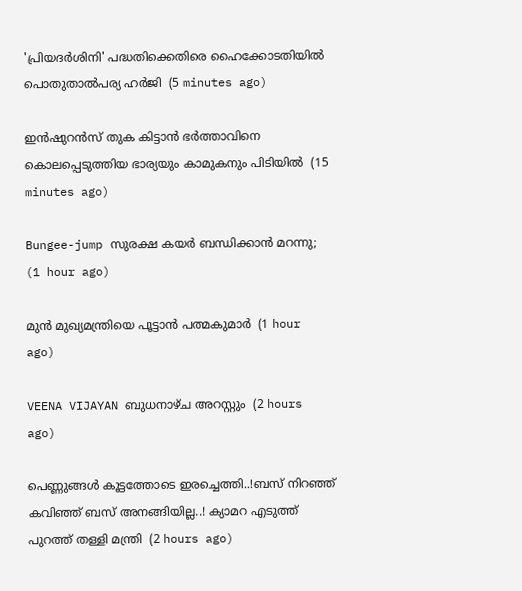'പ്രിയദര്‍ശിനി' പദ്ധതിക്കെതിരെ ഹൈക്കോടതിയില്‍ പൊതുതാല്‍പര്യ ഹര്‍ജി  (5 minutes ago)

ഇന്‍ഷുറന്‍സ് തുക കിട്ടാന്‍ ഭര്‍ത്താവിനെ കൊലപ്പെടുത്തിയ ഭാര്യയും കാമുകനും പിടിയില്‍  (15 minutes ago)

Bungee-jump സുരക്ഷ കയർ ബന്ധിക്കാൻ മറന്നു;  (1 hour ago)

മുൻ മുഖ്യമന്ത്രിയെ പൂട്ടാൻ പത്മകുമാർ  (1 hour ago)

VEENA VIJAYAN ബുധനാഴ്ച അറസ്റ്റും  (2 hours ago)

പെണ്ണുങ്ങൾ കൂട്ടത്തോടെ ഇരച്ചെത്തി..!ബസ് നിറഞ്ഞ് കവിഞ്ഞ് ബസ് അനങ്ങിയില്ല..! ക്യാമറ എടുത്ത് പുറത്ത് തള്ളി മന്ത്രി  (2 hours ago)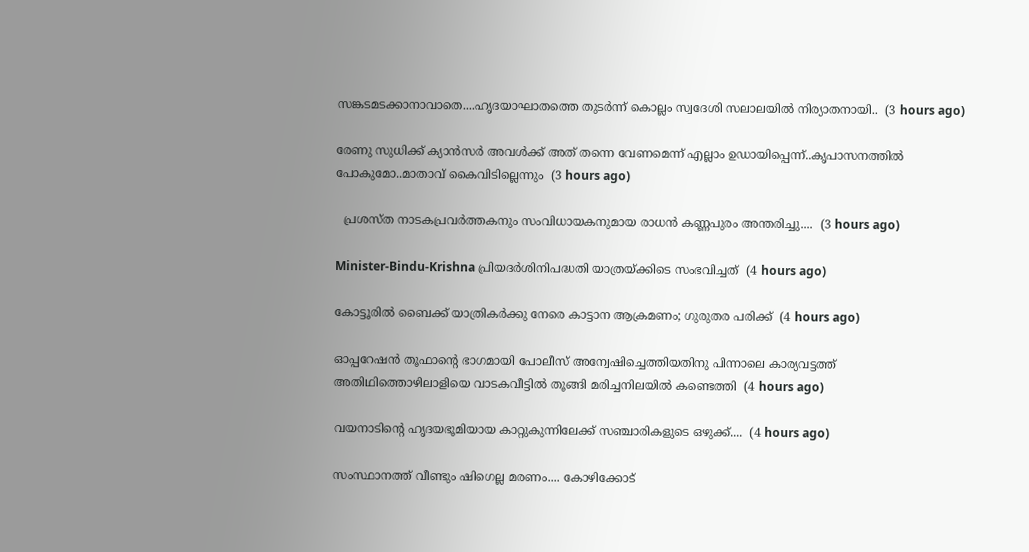സങ്കടമടക്കാനാവാതെ....ഹൃദയാഘാതത്തെ തുടർന്ന് കൊല്ലം സ്വദേശി സലാലയിൽ നിര്യാതനായി..  (3 hours ago)

രേണു സുധിക്ക് ക്യാൻസർ അവൾക്ക് അത് തന്നെ വേണമെന്ന് എല്ലാം ഉഡായിപ്പെന്ന്..കൃപാസനത്തിൽ പോകുമോ..മാതാവ് കൈവിടില്ലെന്നും  (3 hours ago)

  പ്രശസ്ത നാടകപ്രവർത്തകനും സംവിധായകനുമായ രാധൻ കണ്ണപുരം അന്തരിച്ചു....  (3 hours ago)

Minister-Bindu-Krishna പ്രിയദർശിനിപദ്ധതി യാത്രയ്ക്കിടെ സംഭവിച്ചത്  (4 hours ago)

കോട്ടൂരിൽ ബൈക്ക് യാത്രികർക്കു നേരെ കാട്ടാന ആക്രമണം; ഗുരുതര പരിക്ക്  (4 hours ago)

ഓപ്പറേഷൻ തൂഫാന്റെ ഭാഗമായി പോലീസ് അന്വേഷിച്ചെത്തിയതിനു പിന്നാലെ കാര്യവട്ടത്ത് അതിഥിത്തൊഴിലാളിയെ വാടകവീട്ടിൽ തൂങ്ങി മരിച്ചനിലയിൽ കണ്ടെത്തി  (4 hours ago)

വയനാടിന്റെ ഹൃദയഭൂമിയായ കാറ്റുകുന്നിലേക്ക് സഞ്ചാരികളുടെ ഒഴുക്ക്....  (4 hours ago)

സംസ്ഥാനത്ത് വീണ്ടും ഷിഗെല്ല മരണം.... കോഴിക്കോട്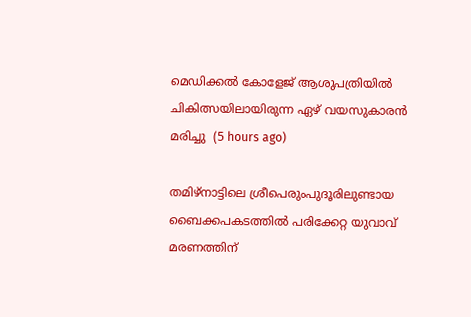മെഡിക്കൽ കോളേജ് ആശുപത്രിയിൽ ചികിത്സയിലായിരുന്ന ഏഴ് വയസുകാരൻ മരിച്ചു  (5 hours ago)

തമിഴ്‌നാട്ടിലെ ശ്രീപെരുംപുദൂരിലുണ്ടായ ബൈക്കപകടത്തിൽ പരിക്കേറ്റ യുവാവ് മരണത്തിന്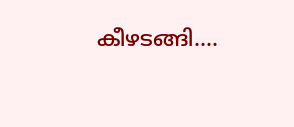കീഴടങ്ങി....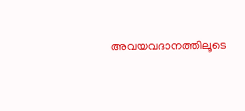അവയവദാനത്തിലൂടെ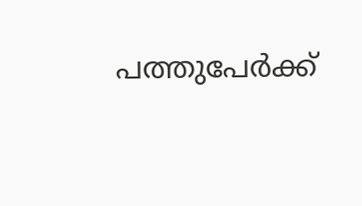പത്തുപേർക്ക്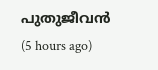പുതുജീവൻ  (5 hours ago)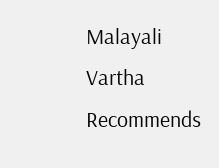Malayali Vartha Recommends